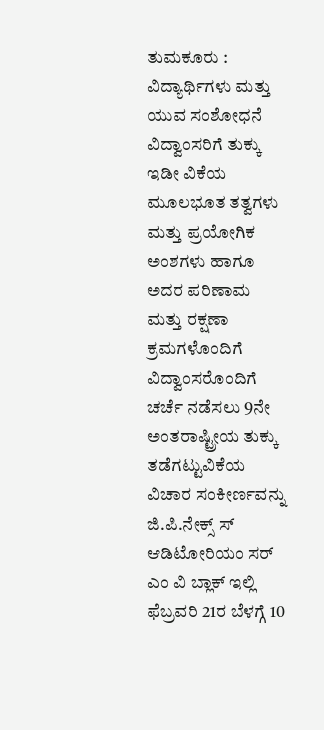ತುಮಕೂರು : ವಿದ್ಯಾರ್ಥಿಗಳು ಮತ್ತು ಯುವ ಸಂಶೋಧನೆ ವಿದ್ವಾಂಸರಿಗೆ ತುಕ್ಕು ಇಡೀ ವಿಕೆಯ ಮೂಲಭೂತ ತತ್ವಗಳು ಮತ್ತು ಪ್ರಯೋಗಿಕ ಅಂಶಗಳು ಹಾಗೂ ಅದರ ಪರಿಣಾಮ ಮತ್ತು ರಕ್ಷಣಾ ಕ್ರಮಗಳೊಂದಿಗೆ ವಿದ್ವಾಂಸರೊಂದಿಗೆ ಚರ್ಚೆ ನಡೆಸಲು 9ನೇ ಅಂತರಾಷ್ಟ್ರೀಯ ತುಕ್ಕು ತಡೆಗಟ್ಟುವಿಕೆಯ ವಿಚಾರ ಸಂಕೀರ್ಣವನ್ನು ಜಿ.ಪಿ.ನೇಕ್ಸ್ ಸ್ ಆಡಿಟೋರಿಯಂ ಸರ್ ಎಂ ವಿ ಬ್ಲಾಕ್ ಇಲ್ಲಿ ಫೆಬ್ರವರಿ 21ರ ಬೆಳಗ್ಗೆ 10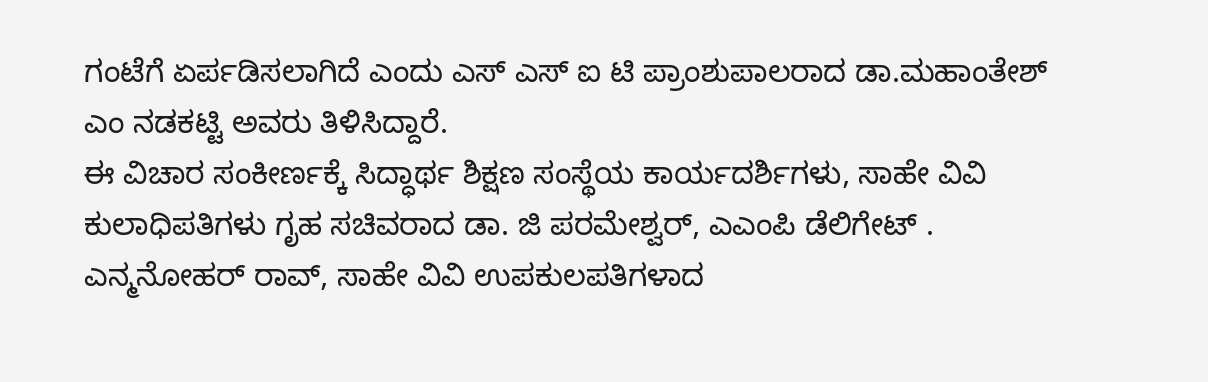ಗಂಟೆಗೆ ಏರ್ಪಡಿಸಲಾಗಿದೆ ಎಂದು ಎಸ್ ಎಸ್ ಐ ಟಿ ಪ್ರಾಂಶುಪಾಲರಾದ ಡಾ.ಮಹಾಂತೇಶ್ ಎಂ ನಡಕಟ್ಟಿ ಅವರು ತಿಳಿಸಿದ್ದಾರೆ.
ಈ ವಿಚಾರ ಸಂಕೀರ್ಣಕ್ಕೆ ಸಿದ್ಧಾರ್ಥ ಶಿಕ್ಷಣ ಸಂಸ್ಥೆಯ ಕಾರ್ಯದರ್ಶಿಗಳು, ಸಾಹೇ ವಿವಿ ಕುಲಾಧಿಪತಿಗಳು ಗೃಹ ಸಚಿವರಾದ ಡಾ. ಜಿ ಪರಮೇಶ್ವರ್, ಎಎಂಪಿ ಡೆಲಿಗೇಟ್ . ಎನ್ಮನೋಹರ್ ರಾವ್, ಸಾಹೇ ವಿವಿ ಉಪಕುಲಪತಿಗಳಾದ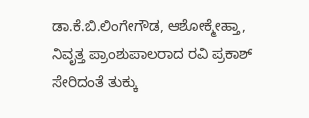ಡಾ.ಕೆ.ಬಿ.ಲಿಂಗೇಗೌಡ, ಆಶೋಕ್ಮೇಹ್ತಾ, ನಿವೃತ್ತ ಪ್ರಾಂಶುಪಾಲರಾದ ರವಿ ಪ್ರಕಾಶ್ ಸೇರಿದಂತೆ ತುಕ್ಕು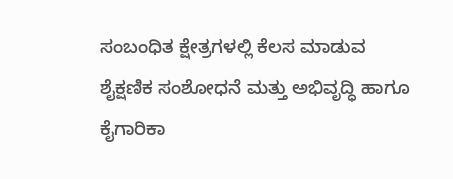ಸಂಬಂಧಿತ ಕ್ಷೇತ್ರಗಳಲ್ಲಿ ಕೆಲಸ ಮಾಡುವ ಶೈಕ್ಷಣಿಕ ಸಂಶೋಧನೆ ಮತ್ತು ಅಭಿವೃದ್ಧಿ ಹಾಗೂ ಕೈಗಾರಿಕಾ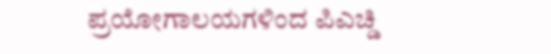ಪ್ರಯೋಗಾಲಯಗಳಿಂದ ಪಿಎಚ್ಡಿ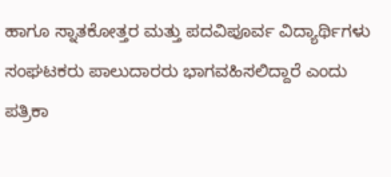ಹಾಗೂ ಸ್ನಾತಕೋತ್ತರ ಮತ್ತು ಪದವಿಪೂರ್ವ ವಿದ್ಯಾರ್ಥಿಗಳು ಸಂಘಟಕರು ಪಾಲುದಾರರು ಭಾಗವಹಿಸಲಿದ್ದಾರೆ ಎಂದು ಪತ್ರಿಕಾ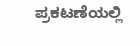ಪ್ರಕಟಣೆಯಲ್ಲಿ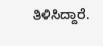ತಿಳಿಸಿದ್ದಾರೆ.